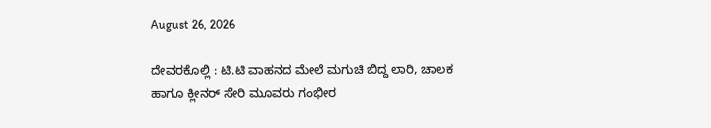August 26, 2026

ದೇವರಕೊಲ್ಲಿ : ಟಿ.ಟಿ ವಾಹನದ ಮೇಲೆ ಮಗುಚಿ ಬಿದ್ದ ಲಾರಿ, ಚಾಲಕ ಹಾಗೂ ಕ್ಲೀನರ್ ಸೇರಿ ಮೂವರು ಗಂಭೀರ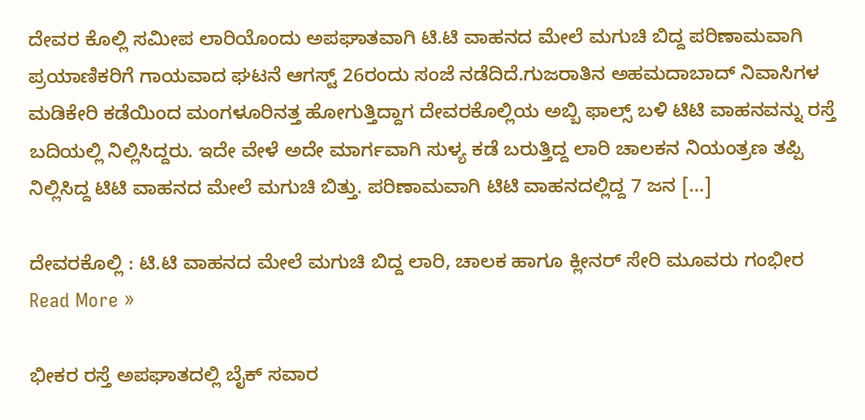ದೇವರ ಕೊಲ್ಲಿ ಸಮೀಪ ಲಾರಿಯೊಂದು ಅಪಘಾತವಾಗಿ ಟಿ.ಟಿ ವಾಹನದ ಮೇಲೆ ಮಗುಚಿ ಬಿದ್ದ ಪರಿಣಾಮವಾಗಿ ಪ್ರಯಾಣಿಕರಿಗೆ ಗಾಯವಾದ ಘಟನೆ ಆಗಸ್ಟ್ 26ರಂದು ಸಂಜೆ ನಡೆದಿದೆ.ಗುಜರಾತಿನ ಅಹಮದಾಬಾದ್ ನಿವಾಸಿಗಳ ಮಡಿಕೇರಿ ಕಡೆಯಿಂದ ಮಂಗಳೂರಿನತ್ತ ಹೋಗುತ್ತಿದ್ದಾಗ ದೇವರಕೊಲ್ಲಿಯ ಅಬ್ಬಿ ಫಾಲ್ಸ್ ಬಳಿ ಟಿಟಿ ವಾಹನವನ್ನು ರಸ್ತೆ ಬದಿಯಲ್ಲಿ ನಿಲ್ಲಿಸಿದ್ದರು. ಇದೇ ವೇಳೆ ಅದೇ ಮಾರ್ಗವಾಗಿ ಸುಳ್ಯ ಕಡೆ ಬರುತ್ತಿದ್ದ ಲಾರಿ ಚಾಲಕನ ನಿಯಂತ್ರಣ ತಪ್ಪಿ ನಿಲ್ಲಿಸಿದ್ದ ಟಿಟಿ ವಾಹನದ ಮೇಲೆ ಮಗುಚಿ ಬಿತ್ತು. ಪರಿಣಾಮವಾಗಿ ಟಿಟಿ ವಾಹನದಲ್ಲಿದ್ದ 7 ಜನ […]

ದೇವರಕೊಲ್ಲಿ : ಟಿ.ಟಿ ವಾಹನದ ಮೇಲೆ ಮಗುಚಿ ಬಿದ್ದ ಲಾರಿ, ಚಾಲಕ ಹಾಗೂ ಕ್ಲೀನರ್ ಸೇರಿ ಮೂವರು ಗಂಭೀರ Read More »

ಭೀಕರ ರಸ್ತೆ ಅಪಘಾತದಲ್ಲಿ ಬೈಕ್ ಸವಾರ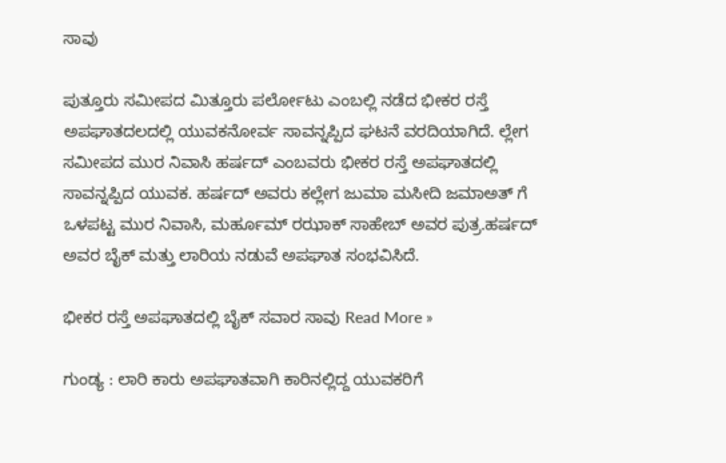ಸಾವು

ಪುತ್ತೂರು ಸಮೀಪದ ಮಿತ್ತೂರು ಪರ್ಲೋಟು ಎಂಬಲ್ಲಿ ನಡೆದ ಭೀಕರ ರಸ್ತೆ ಅಪಘಾತದಲದಲ್ಲಿ ಯುವಕನೋರ್ವ ಸಾವನ್ನಪ್ಪಿದ ಘಟನೆ ವರದಿಯಾಗಿದೆ. ಲ್ಲೇಗ ಸಮೀಪದ ಮುರ ನಿವಾಸಿ ಹರ್ಷದ್ ಎಂಬವರು ಭೀಕರ ರಸ್ತೆ ಅಪಘಾತದಲ್ಲಿ ಸಾವನ್ನಪ್ಪಿದ ಯುವಕ. ಹರ್ಷದ್ ಅವರು ಕಲ್ಲೇಗ ಜುಮಾ ಮಸೀದಿ ಜಮಾಅತ್ ಗೆ ಒಳಪಟ್ಟ ಮುರ ನಿವಾಸಿ, ಮರ್ಹೂಮ್ ರಝಾಕ್ ಸಾಹೇಬ್ ಅವರ ಪುತ್ರ.ಹರ್ಷದ್ ಅವರ ಬೈಕ್ ಮತ್ತು ಲಾರಿಯ ನಡುವೆ ಅಪಘಾತ ಸಂಭವಿಸಿದೆ.

ಭೀಕರ ರಸ್ತೆ ಅಪಘಾತದಲ್ಲಿ ಬೈಕ್ ಸವಾರ ಸಾವು Read More »

ಗುಂಡ್ಯ : ಲಾರಿ ಕಾರು ಅಪಘಾತವಾಗಿ ಕಾರಿನಲ್ಲಿದ್ದ ಯುವಕರಿಗೆ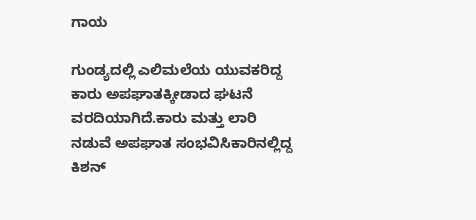ಗಾಯ

ಗುಂಡ್ಯದಲ್ಲಿ ಎಲಿಮಲೆಯ ಯುವಕರಿದ್ದ ಕಾರು ಅಪಘಾತಕ್ಕೀಡಾದ ಘಟನೆ ವರದಿಯಾಗಿದೆ.ಕಾರು ಮತ್ತು ಲಾರಿ ನಡುವೆ ಅಪಘಾತ ಸಂಭವಿಸಿಕಾರಿನಲ್ಲಿದ್ದ ಕಿಶನ್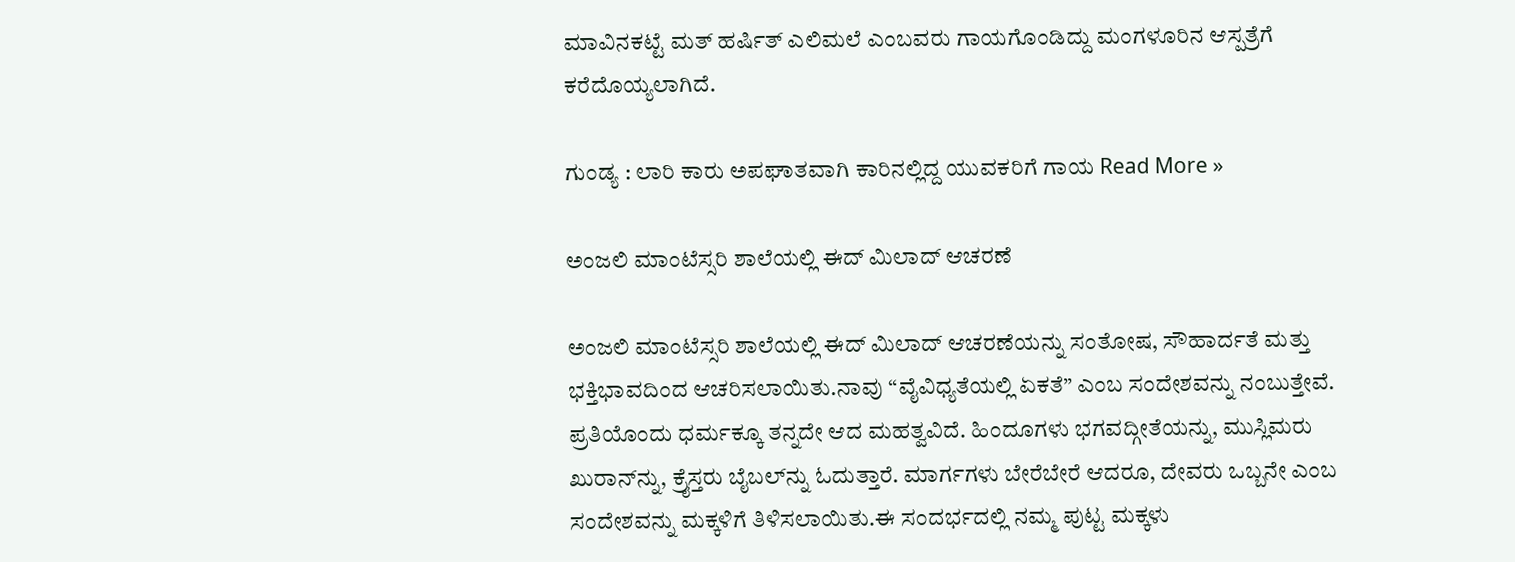ಮಾವಿನಕಟ್ಟೆ ಮತ್ ಹರ್ಷಿತ್ ಎಲಿಮಲೆ ಎಂಬವರು ಗಾಯಗೊಂಡಿದ್ದು ಮಂಗಳೂರಿನ ಆಸ್ಪತ್ರೆಗೆ ಕರೆದೊಯ್ಯಲಾಗಿದೆ.

ಗುಂಡ್ಯ : ಲಾರಿ ಕಾರು ಅಪಘಾತವಾಗಿ ಕಾರಿನಲ್ಲಿದ್ದ ಯುವಕರಿಗೆ ಗಾಯ Read More »

ಅಂಜಲಿ ಮಾಂಟೆಸ್ಸರಿ ಶಾಲೆಯಲ್ಲಿ ಈದ್ ಮಿಲಾದ್ ಆಚರಣೆ

ಅಂಜಲಿ ಮಾಂಟೆಸ್ಸರಿ ಶಾಲೆಯಲ್ಲಿ ಈದ್ ಮಿಲಾದ್ ಆಚರಣೆಯನ್ನು ಸಂತೋಷ, ಸೌಹಾರ್ದತೆ ಮತ್ತು ಭಕ್ತಿಭಾವದಿಂದ ಆಚರಿಸಲಾಯಿತು.ನಾವು “ವೈವಿಧ್ಯತೆಯಲ್ಲಿ ಏಕತೆ” ಎಂಬ ಸಂದೇಶವನ್ನು ನಂಬುತ್ತೇವೆ. ಪ್ರತಿಯೊಂದು ಧರ್ಮಕ್ಕೂ ತನ್ನದೇ ಆದ ಮಹತ್ವವಿದೆ. ಹಿಂದೂಗಳು ಭಗವದ್ಗೀತೆಯನ್ನು, ಮುಸ್ಲಿಮರು ಖುರಾನ್‌ನ್ನು, ಕ್ರೈಸ್ತರು ಬೈಬಲ್‌ನ್ನು ಓದುತ್ತಾರೆ. ಮಾರ್ಗಗಳು ಬೇರೆಬೇರೆ ಆದರೂ, ದೇವರು ಒಬ್ಬನೇ ಎಂಬ ಸಂದೇಶವನ್ನು ಮಕ್ಕಳಿಗೆ ತಿಳಿಸಲಾಯಿತು.ಈ ಸಂದರ್ಭದಲ್ಲಿ ನಮ್ಮ ಪುಟ್ಟ ಮಕ್ಕಳು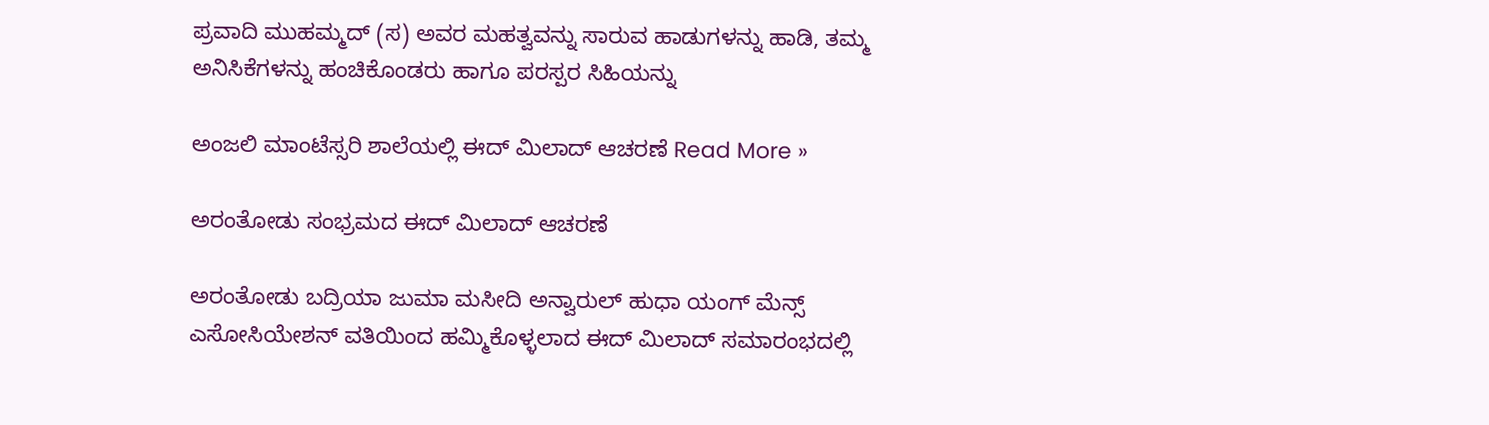ಪ್ರವಾದಿ ಮುಹಮ್ಮದ್ (ಸ) ಅವರ ಮಹತ್ವವನ್ನು ಸಾರುವ ಹಾಡುಗಳನ್ನು ಹಾಡಿ, ತಮ್ಮ ಅನಿಸಿಕೆಗಳನ್ನು ಹಂಚಿಕೊಂಡರು ಹಾಗೂ ಪರಸ್ಪರ ಸಿಹಿಯನ್ನು

ಅಂಜಲಿ ಮಾಂಟೆಸ್ಸರಿ ಶಾಲೆಯಲ್ಲಿ ಈದ್ ಮಿಲಾದ್ ಆಚರಣೆ Read More »

ಅರಂತೋಡು ಸಂಭ್ರಮದ ಈದ್ ಮಿಲಾದ್ ಆಚರಣೆ

ಅರಂತೋಡು ಬದ್ರಿಯಾ ಜುಮಾ ಮಸೀದಿ ಅನ್ವಾರುಲ್ ಹುಧಾ ಯಂಗ್ ಮೆನ್ಸ್ ಎಸೋಸಿಯೇಶನ್ ವತಿಯಿಂದ ಹಮ್ಮಿಕೊಳ್ಳಲಾದ ಈದ್ ಮಿಲಾದ್ ಸಮಾರಂಭದಲ್ಲಿ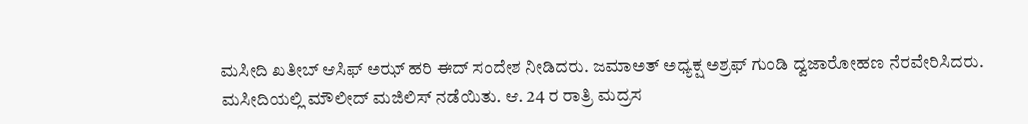ಮಸೀದಿ ಖತೀಬ್ ಆಸಿಫ್ ಅಝ್ ಹರಿ ಈದ್ ಸಂದೇಶ ನೀಡಿದರು. ಜಮಾಅತ್ ಅಧ್ಯಕ್ಷ ಅಶ್ರಫ್ ಗುಂಡಿ ದ್ವಜಾರೋಹಣ ನೆರವೇರಿಸಿದರು. ಮಸೀದಿಯಲ್ಲಿ ಮೌಲೀದ್ ಮಜಿಲಿಸ್ ನಡೆಯಿತು. ಆ. 24 ರ ರಾತ್ರಿ ಮದ್ರಸ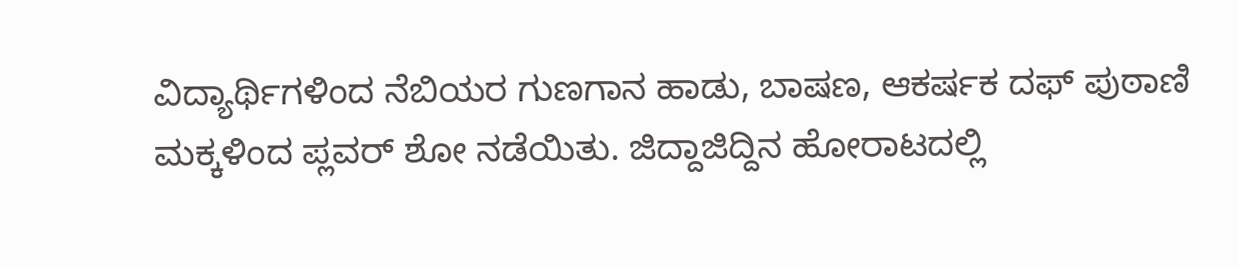ವಿದ್ಯಾರ್ಥಿಗಳಿಂದ ನೆಬಿಯರ ಗುಣಗಾನ ಹಾಡು, ಬಾಷಣ, ಆಕರ್ಷಕ ದಫ್ ಪುಠಾಣಿ ಮಕ್ಕಳಿಂದ ಪ್ಲವರ್ ಶೋ ನಡೆಯಿತು. ಜಿದ್ದಾಜಿದ್ದಿನ ಹೋರಾಟದಲ್ಲಿ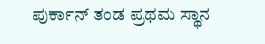ಪುರ್ಕಾನ್ ತಂಡ ಪ್ರಥಮ ಸ್ಥಾನ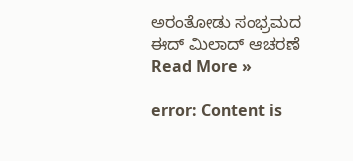ಅರಂತೋಡು ಸಂಭ್ರಮದ ಈದ್ ಮಿಲಾದ್ ಆಚರಣೆ Read More »

error: Content is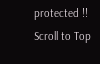protected !!
Scroll to Top